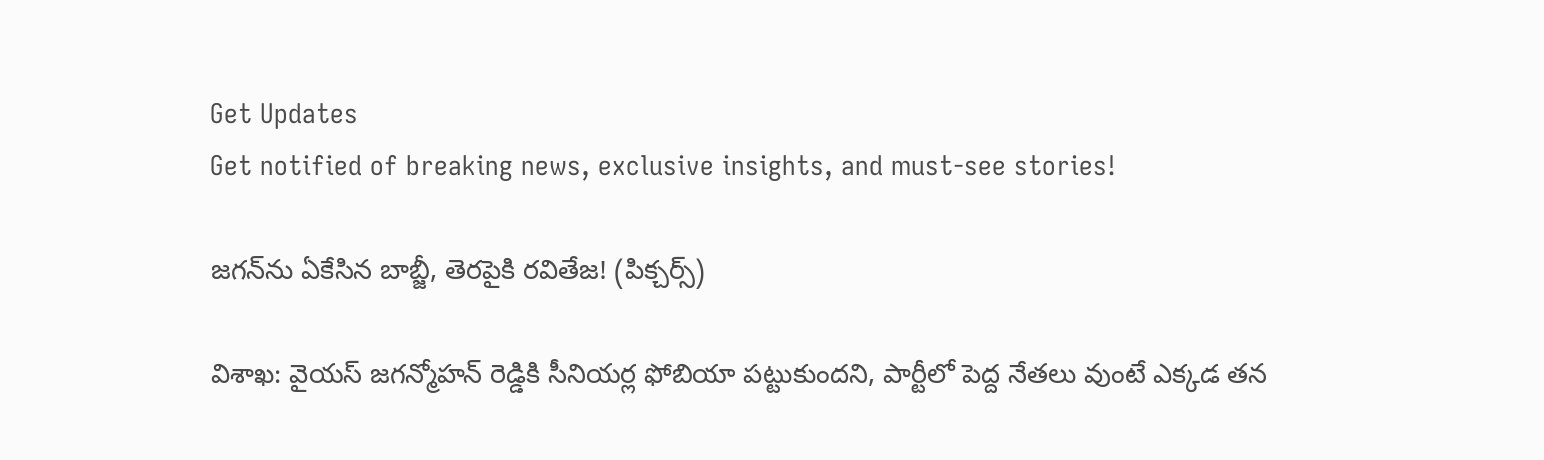Get Updates
Get notified of breaking news, exclusive insights, and must-see stories!

జగన్‌ను ఏకేసిన బాబ్జీ, తెరపైకి రవితేజ! (పిక్చర్స్)

విశాఖ: వైయస్ జగన్మోహన్ రెడ్డికి సీనియర్ల ఫోబియా పట్టుకుందని, పార్టీలో పెద్ద నేతలు వుంటే ఎక్కడ తన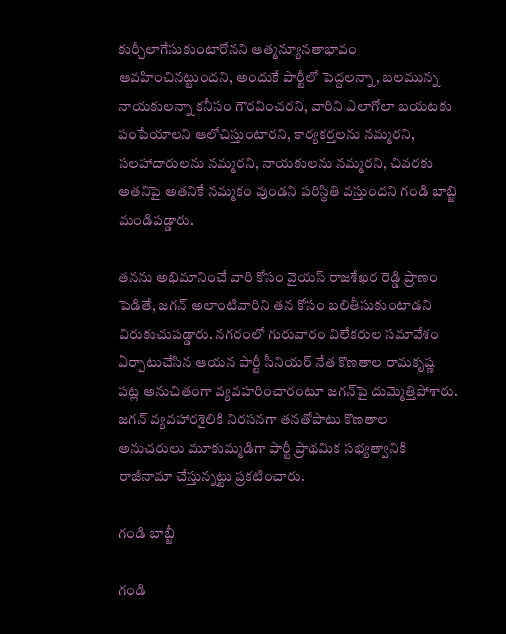కుర్చీలాగేసుకుంటారోనని ఆత్మన్యూనతాభావం ఆవహించినట్టుందని, అందుకే పార్టీలో పెద్దలన్నా, బలమున్న నాయకులన్నా కనీసం గౌరవించరని, వారిని ఎలాగోలా బయటకు పంపేయాలని ఆలోచిస్తుంటారని, కార్యకర్తలను నమ్మరని, సలహాదారులను నమ్మరని, నాయకులను నమ్మరని, చివరకు అతనిపై అతనికే నమ్మకం వుండని పరిస్థితి వస్తుందని గండి బాబ్జి మండిపడ్డారు.

తనను అభిమానించే వారి కోసం వైయస్ రాజశేఖర రెడ్డి ప్రాణం పెడితే, జగన్‌ అలాంటివారిని తన కోసం బలితీసుకుంటాడని విరుకుచుపడ్డారు. నగరంలో గురువారం విలేకరుల సమావేశం ఏర్పాటుచేసిన ఆయన పార్టీ సీనియర్‌ నేత కొణతాల రామకృష్ణ పట్ల అనుచితంగా వ్యవహరించారంటూ జగన్‌పై దుమ్మెత్తిపోశారు. జగన్‌ వ్యవహారశైలికి నిరసనగా తనతోపాటు కొణతాల అనుచరులు మూకుమ్మడిగా పార్టీ ప్రాథమిక సభ్యత్వానికి రాజీనామా చేస్తున్నట్టు ప్రకటించారు.

గండి బాబ్జీ

గండి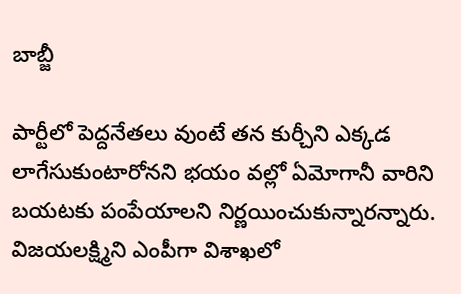బాబ్జీ

పార్టీలో పెద్దనేతలు వుంటే తన కుర్చీని ఎక్కడ లాగేసుకుంటారోనని భయం వల్లో ఏమోగానీ వారిని బయటకు పంపేయాలని నిర్ణయించుకున్నారన్నారు. విజయలక్ష్మిని ఎంపీగా విశాఖలో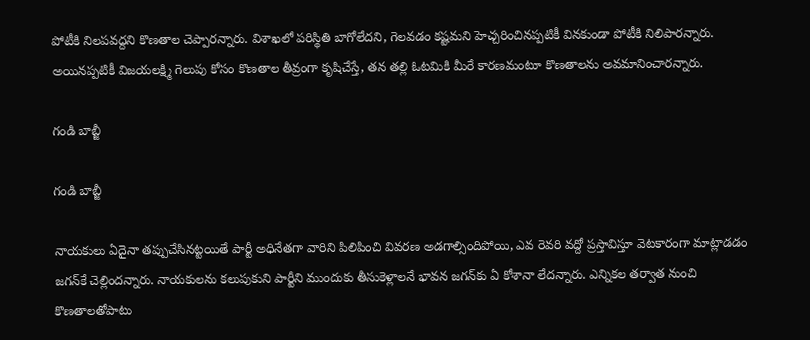పోటీకి నిలపవద్దని కొణతాల చెప్పారన్నారు. విశాఖలో పరిస్థితి బాగోలేదని, గెలవడం కష్టమని హెచ్చరించినప్పటికీ వినకుండా పోటీకి నిలిపారన్నారు. అయినప్పటికీ విజయలక్ష్మి గెలుపు కోసం కొణతాల తీవ్రంగా కృషిచేస్తే, తన తల్లి ఓటమికి మీరే కారణమంటూ కొణతాలను అవమానించారన్నారు.

గండి బాబ్జీ

గండి బాబ్జీ

నాయకులు ఏదైనా తప్పుచేసినట్టయితే పార్టీ అధినేతగా వారిని పిలిపించి వివరణ అడగాల్సిందిపోయి, ఎవ రెవరి వద్దో ప్రస్తావిస్తూ వెటకారంగా మాట్లాడడం జగన్‌కే చెల్లిందన్నారు. నాయకులను కలుపుకుని పార్టీని ముందుకు తీసుకెళ్లాలనే భావన జగన్‌కు ఏ కోశానా లేదన్నారు. ఎన్నికల తర్వాత నుంచి కొణతాలతోపాటు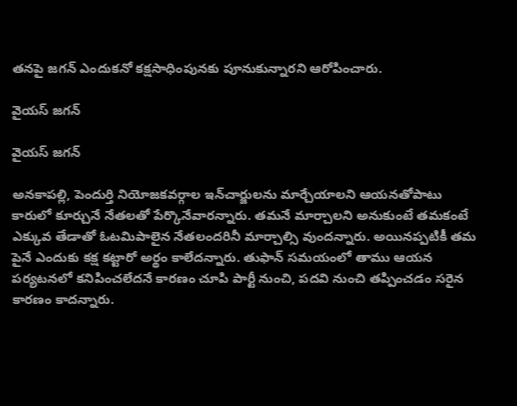తనపై జగన్‌ ఎందుకనో కక్షసాధింపునకు పూనుకున్నారని ఆరోపించారు.

వైయస్ జగన్

వైయస్ జగన్

అనకాపల్లి, పెందుర్తి నియోజకవర్గాల ఇన్‌చార్జులను మార్చేయాలని ఆయనతోపాటు కారులో కూర్చునే నేతలతో పేర్కొనేవారన్నారు. తమనే మార్చాలని అనుకుంటే తమకంటే ఎక్కువ తేడాతో ఓటమిపాలైన నేతలందరినీ మార్చాల్సి వుందన్నారు. అయినప్పటికీ తమ పైనే ఎందుకు కక్ష కట్టారో అర్థం కాలేదన్నారు. తుఫాన్‌ సమయంలో తాము ఆయన పర్యటనలో కనిపించలేదనే కారణం చూపి పార్టీ నుంచి, పదవి నుంచి తప్పించడం సరైన కారణం కాదన్నారు.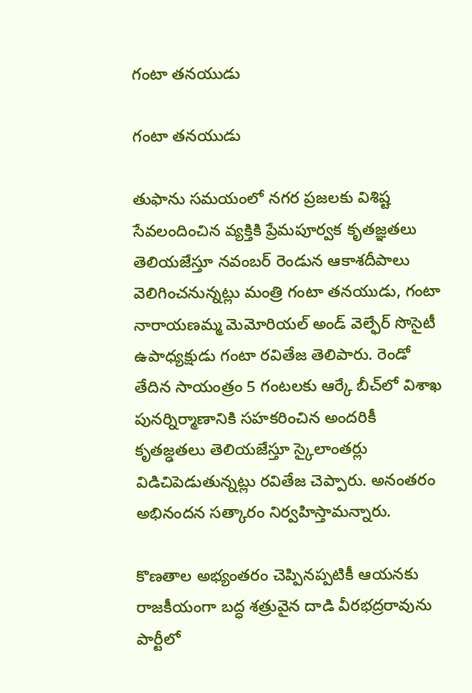గంటా తనయుడు

గంటా తనయుడు

తుఫాను సమయంలో నగర ప్రజలకు విశిష్ట సేవలందించిన వ్యక్తికి ప్రేమపూర్వక కృతజ్ఞతలు తెలియజేస్తూ నవంబర్ రెండున ఆకాశదీపాలు వెలిగించనున్నట్లు మంత్రి గంటా తనయుడు, గంటా నారాయణమ్మ మెమోరియల్ అండ్ వెల్ఫేర్ సొసైటీ ఉపాధ్యక్షుడు గంటా రవితేజ తెలిపారు. రెండో తేదిన సాయంత్రం 5 గంటలకు ఆర్కే బీచ్‌లో విశాఖ పునర్నిర్మాణానికి సహకరించిన అందరికీ కృతజ్ఢతలు తెలియజేస్తూ స్కైలాంతర్లు విడిచిపెడుతున్నట్లు రవితేజ చెప్పారు. అనంతరం అభినందన సత్కారం నిర్వహిస్తామన్నారు.

కొణతాల అభ్యంతరం చెప్పినప్పటికీ ఆయనకు రాజకీయంగా బద్ధ శత్రువైన దాడి వీరభద్రరావును పార్టీలో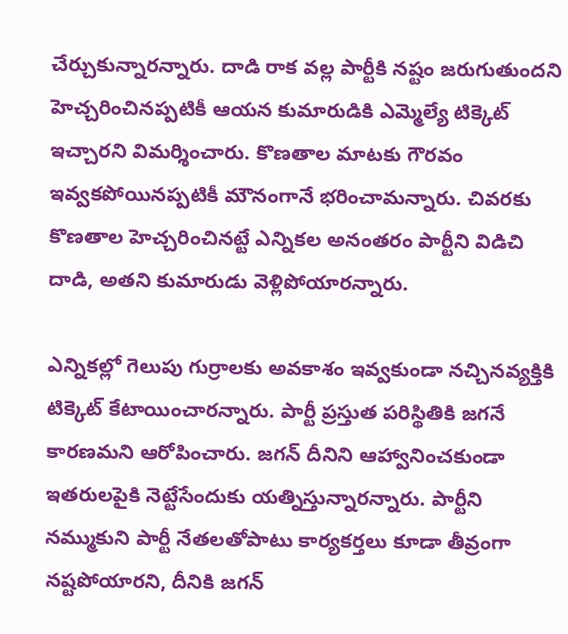చేర్చుకున్నారన్నారు. దాడి రాక వల్ల పార్టీకి నష్టం జరుగుతుందని హెచ్చరించినప్పటికీ ఆయన కుమారుడికి ఎమ్మెల్యే టిక్కెట్‌ ఇచ్చారని విమర్శించారు. కొణతాల మాటకు గౌరవం ఇవ్వకపోయినప్పటికీ మౌనంగానే భరించామన్నారు. చివరకు కొణతాల హెచ్చరించినట్టే ఎన్నికల అనంతరం పార్టీని విడిచి దాడి, అతని కుమారుడు వెళ్లిపోయారన్నారు.

ఎన్నికల్లో గెలుపు గుర్రాలకు అవకాశం ఇవ్వకుండా నచ్చినవ్యక్తికి టిక్కెట్‌ కేటాయించారన్నారు. పార్టీ ప్రస్తుత పరిస్థితికి జగనే కారణమని ఆరోపించారు. జగన్‌ దీనిని ఆహ్వానించకుండా ఇతరులపైకి నెట్టేసేందుకు యత్నిస్తున్నారన్నారు. పార్టీని నమ్ముకుని పార్టీ నేతలతోపాటు కార్యకర్తలు కూడా తీవ్రంగా నష్టపోయారని, దీనికి జగన్‌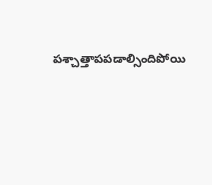పశ్చాత్తాపపడాల్సిందిపోయి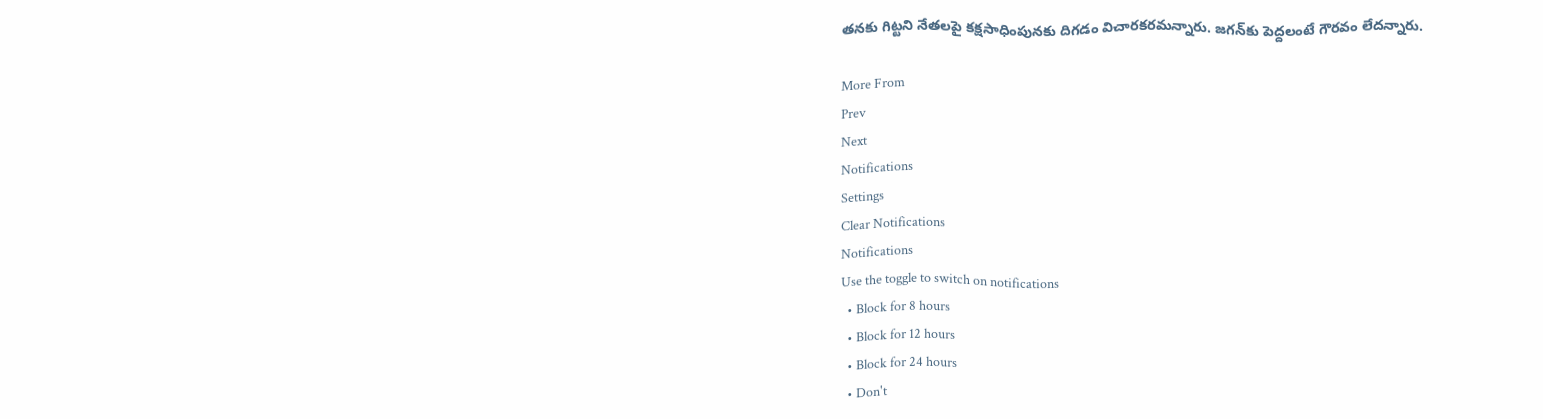తనకు గిట్టని నేతలపై కక్షసాధింపునకు దిగడం విచారకరమన్నారు. జగన్‌కు పెద్దలంటే గౌరవం లేదన్నారు.

More From
Prev
Next
Notifications
Settings
Clear Notifications
Notifications
Use the toggle to switch on notifications
  • Block for 8 hours
  • Block for 12 hours
  • Block for 24 hours
  • Don't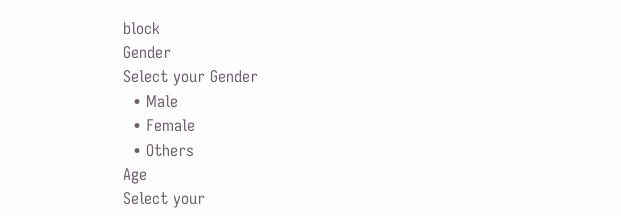block
Gender
Select your Gender
  • Male
  • Female
  • Others
Age
Select your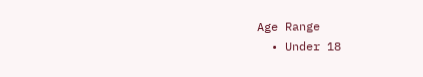Age Range
  • Under 18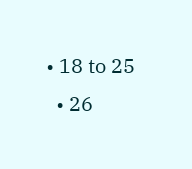• 18 to 25
  • 26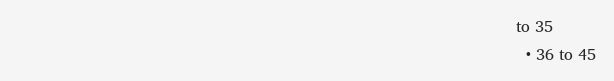to 35
  • 36 to 45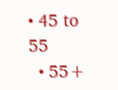• 45 to 55
  • 55+